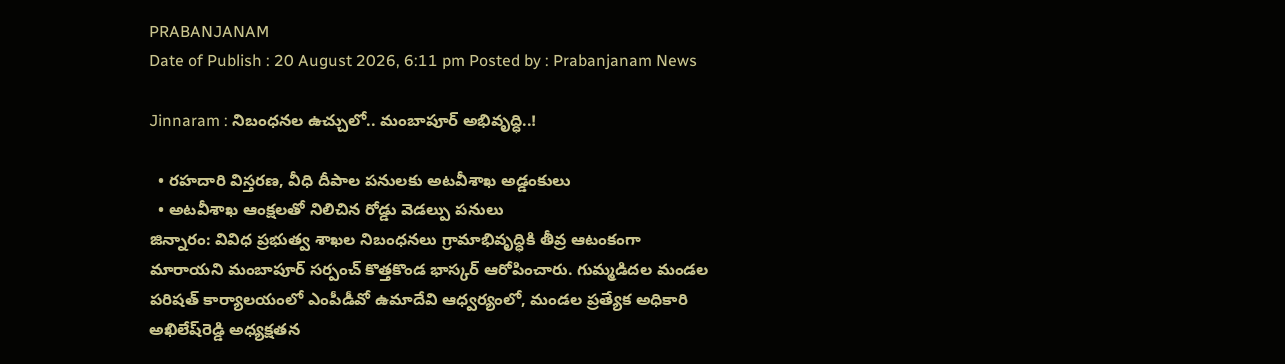PRABANJANAM
Date of Publish : 20 August 2026, 6:11 pm Posted by : Prabanjanam News

Jinnaram : నిబంధనల ఉచ్చులో.. మంబాపూర్ అభివృద్ధి..!

  • రహదారి విస్తరణ, వీధి దీపాల పనులకు అటవీశాఖ అడ్డంకులు
  • అటవీశాఖ ఆంక్షలతో నిలిచిన రోడ్డు వెడల్పు పనులు
జిన్నారం: వివిధ ప్రభుత్వ శాఖల నిబంధనలు గ్రామాభివృద్ధికి తీవ్ర ఆటంకంగా మారాయని మంబాపూర్ సర్పంచ్ కొత్తకొండ భాస్కర్ ఆరోపించారు. గుమ్మడిదల మండల పరిషత్ కార్యాలయంలో ఎంపీడీవో ఉమాదేవి ఆధ్వర్యంలో, మండల ప్రత్యేక అధికారి అఖిలేష్‌రెడ్డి అధ్యక్షతన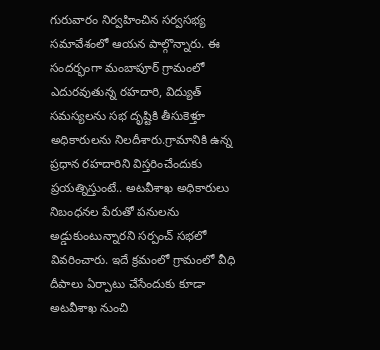గురువారం నిర్వహించిన సర్వసభ్య సమావేశంలో ఆయన పాల్గొన్నారు. ఈ సందర్భంగా మంబాపూర్ గ్రామంలో ఎదురవుతున్న రహదారి, విద్యుత్ సమస్యలను సభ దృష్టికి తీసుకెళ్తూ అధికారులను నిలదీశారు.గ్రామానికి ఉన్న ప్రధాన రహదారిని విస్తరించేందుకు ప్రయత్నిస్తుంటే.. అటవీశాఖ అధికారులు నిబంధనల పేరుతో పనులను అడ్డుకుంటున్నారని సర్పంచ్ సభలో వివరించారు. ఇదే క్రమంలో గ్రామంలో వీధి దీపాలు ఏర్పాటు చేసేందుకు కూడా అటవీశాఖ నుంచి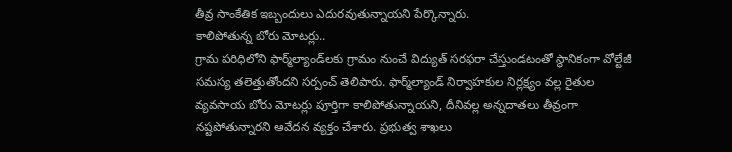తీవ్ర సాంకేతిక ఇబ్బందులు ఎదురవుతున్నాయని పేర్కొన్నారు.
కాలిపోతున్న బోరు మోటర్లు..
గ్రామ పరిధిలోని ఫార్మ్‌ల్యాండ్‌లకు గ్రామం నుంచే విద్యుత్ సరఫరా చేస్తుండటంతో స్థానికంగా వోల్టేజీ సమస్య తలెత్తుతోందని సర్పంచ్ తెలిపారు. ఫార్మ్‌ల్యాండ్ నిర్వాహకుల నిర్లక్ష్యం వల్ల రైతుల వ్యవసాయ బోరు మోటర్లు పూర్తిగా కాలిపోతున్నాయని, దీనివల్ల అన్నదాతలు తీవ్రంగా నష్టపోతున్నారని ఆవేదన వ్యక్తం చేశారు. ప్రభుత్వ శాఖలు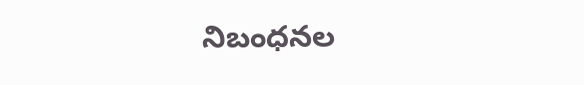నిబంధనల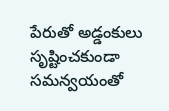పేరుతో అడ్డంకులు సృష్టించకుండా సమన్వయంతో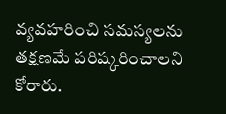వ్యవహరించి సమస్యలను తక్షణమే పరిష్కరించాలని కోరారు.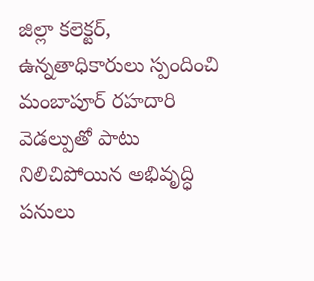జిల్లా కలెక్టర్, ఉన్నతాధికారులు స్పందించి మంబాపూర్ రహదారి వెడల్పుతో పాటు నిలిచిపోయిన అభివృద్ధి పనులు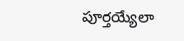పూర్తయ్యేలా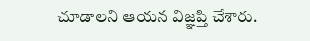చూడాలని ఆయన విజ్ఞప్తి చేశారు.